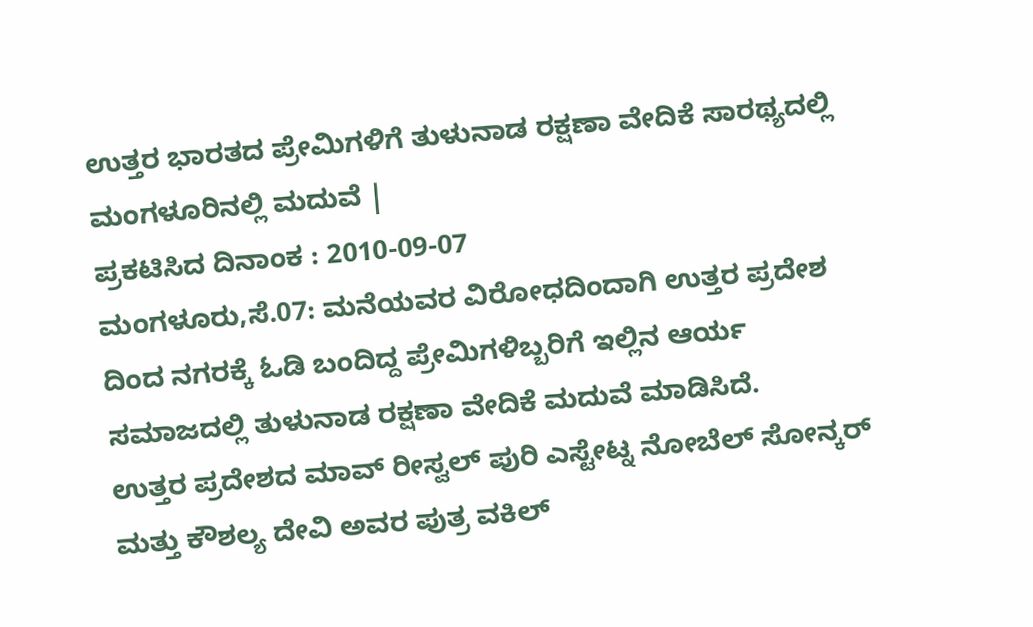ಉತ್ತರ ಭಾರತದ ಪ್ರೇಮಿಗಳಿಗೆ ತುಳುನಾಡ ರಕ್ಷಣಾ ವೇದಿಕೆ ಸಾರಥ್ಯದಲ್ಲಿ ಮಂಗಳೂರಿನಲ್ಲಿ ಮದುವೆ |
ಪ್ರಕಟಿಸಿದ ದಿನಾಂಕ : 2010-09-07
ಮಂಗಳೂರು,ಸೆ.07: ಮನೆಯವರ ವಿರೋಧದಿಂದಾಗಿ ಉತ್ತರ ಪ್ರದೇಶ ದಿಂದ ನಗರಕ್ಕೆ ಓಡಿ ಬಂದಿದ್ದ ಪ್ರೇಮಿಗಳಿಬ್ಬರಿಗೆ ಇಲ್ಲಿನ ಆರ್ಯ ಸಮಾಜದಲ್ಲಿ ತುಳುನಾಡ ರಕ್ಷಣಾ ವೇದಿಕೆ ಮದುವೆ ಮಾಡಿಸಿದೆ.
ಉತ್ತರ ಪ್ರದೇಶದ ಮಾವ್ ರೀಸ್ವಲ್ ಪುರಿ ಎಸ್ಟೇಟ್ನ ನೋಬೆಲ್ ಸೋನ್ಕರ್ ಮತ್ತು ಕೌಶಲ್ಯ ದೇವಿ ಅವರ ಪುತ್ರ ವಕಿಲ್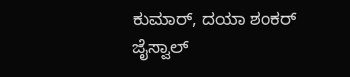ಕುಮಾರ್, ದಯಾ ಶಂಕರ್ ಜೈಸ್ವಾಲ್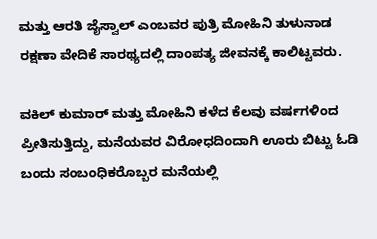ಮತ್ತು ಆರತಿ ಜೈಸ್ವಾಲ್ ಎಂಬವರ ಪುತ್ರಿ ಮೋಹಿನಿ ತುಳುನಾಡ ರಕ್ಷಣಾ ವೇದಿಕೆ ಸಾರಥ್ಯದಲ್ಲಿ ದಾಂಪತ್ಯ ಜೀವನಕ್ಕೆ ಕಾಲಿಟ್ಟವರು.

ವಕಿಲ್ ಕುಮಾರ್ ಮತ್ತು ಮೋಹಿನಿ ಕಳೆದ ಕೆಲವು ವರ್ಷಗಳಿಂದ ಪ್ರೀತಿಸುತ್ತಿದ್ದು, ಮನೆಯವರ ವಿರೋಧದಿಂದಾಗಿ ಊರು ಬಿಟ್ಟು ಓಡಿ ಬಂದು ಸಂಬಂಧಿಕರೊಬ್ಬರ ಮನೆಯಲ್ಲಿ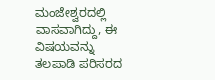ಮಂಜೇಶ್ವರದಲ್ಲಿ ವಾಸವಾಗಿದ್ದು, ಈ ವಿಷಯವನ್ನು ತಲಪಾಡಿ ಪರಿಸರದ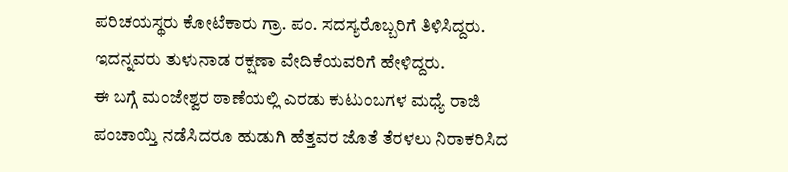ಪರಿಚಯಸ್ಥರು ಕೋಟೆಕಾರು ಗ್ರಾ. ಪಂ. ಸದಸ್ಯರೊಬ್ಬರಿಗೆ ತಿಳಿಸಿದ್ದರು. ಇದನ್ನವರು ತುಳುನಾಡ ರಕ್ಷಣಾ ವೇದಿಕೆಯವರಿಗೆ ಹೇಳಿದ್ದರು.
ಈ ಬಗ್ಗೆ ಮಂಜೇಶ್ವರ ಠಾಣೆಯಲ್ಲಿ ಎರಡು ಕುಟುಂಬಗಳ ಮಧ್ಯೆ ರಾಜಿ ಪಂಚಾಯ್ತಿ ನಡೆಸಿದರೂ ಹುಡುಗಿ ಹೆತ್ತವರ ಜೊತೆ ತೆರಳಲು ನಿರಾಕರಿಸಿದ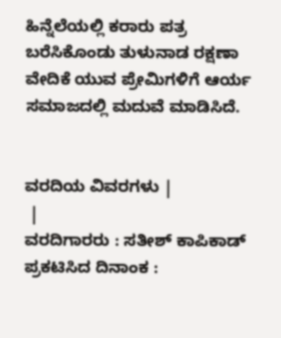ಹಿನ್ನೆಲೆಯಲ್ಲಿ ಕರಾರು ಪತ್ರ ಬರೆಸಿಕೊಂಡು ತುಳುನಾಡ ರಕ್ಷಣಾ ವೇದಿಕೆ ಯುವ ಪ್ರೇಮಿಗಳಿಗೆ ಆರ್ಯ ಸಮಾಜದಲ್ಲಿ ಮದುವೆ ಮಾಡಿಸಿದೆ.


ವರದಿಯ ವಿವರಗಳು |
 |
ವರದಿಗಾರರು : ಸತೀಶ್ ಕಾಪಿಕಾಡ್
ಪ್ರಕಟಿಸಿದ ದಿನಾಂಕ :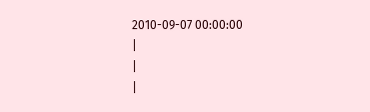2010-09-07 00:00:00
|
|
|